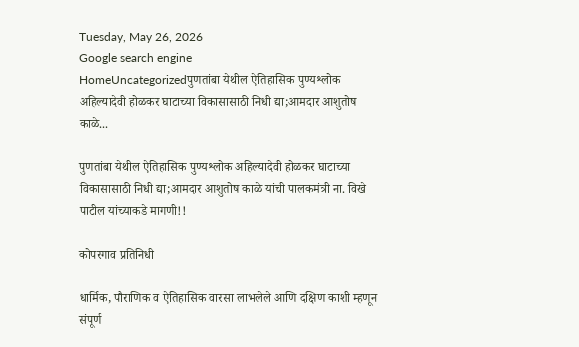Tuesday, May 26, 2026
Google search engine
HomeUncategorizedपुणतांबा येथील ऐतिहासिक पुण्यश्लोक अहिल्यादेवी होळकर घाटाच्या विकासासाठी निधी द्या;आमदार आशुतोष काळे...

पुणतांबा येथील ऐतिहासिक पुण्यश्लोक अहिल्यादेवी होळकर घाटाच्या विकासासाठी निधी द्या;आमदार आशुतोष काळे यांची पालकमंत्री ना. विखे पाटील यांच्याकडे मागणी!!

कोपरगाव प्रतिनिधी

धार्मिक, पौराणिक व ऐतिहासिक वारसा लाभलेले आणि दक्षिण काशी म्हणून संपूर्ण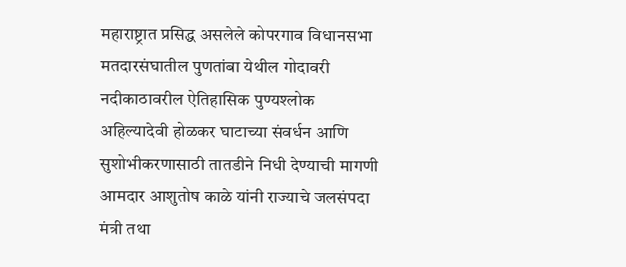महाराष्ट्रात प्रसिद्ध असलेले कोपरगाव विधानसभा मतदारसंघातील पुणतांबा येथील गोदावरी नदीकाठावरील ऐतिहासिक पुण्यश्लोक अहिल्यादेवी होळकर घाटाच्या संवर्धन आणि सुशोभीकरणासाठी तातडीने निधी देण्याची मागणी आमदार आशुतोष काळे यांनी राज्याचे जलसंपदा मंत्री तथा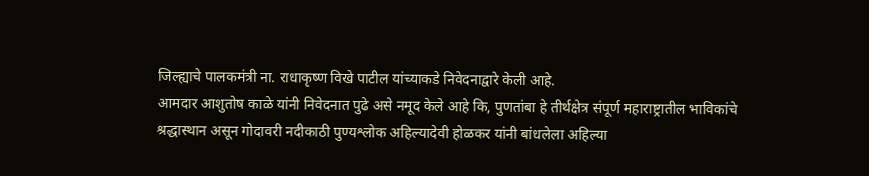जिल्ह्याचे पालकमंत्री ना. राधाकृष्ण विखे पाटील यांच्याकडे निवेदनाद्वारे केली आहे.
आमदार आशुतोष काळे यांनी निवेदनात पुढे असे नमूद केले आहे कि, पुणतांबा हे तीर्थक्षेत्र संपूर्ण महाराष्ट्रातील भाविकांचे श्रद्धास्थान असून गोदावरी नदीकाठी पुण्यश्लोक अहिल्यादेवी होळकर यांनी बांधलेला अहिल्या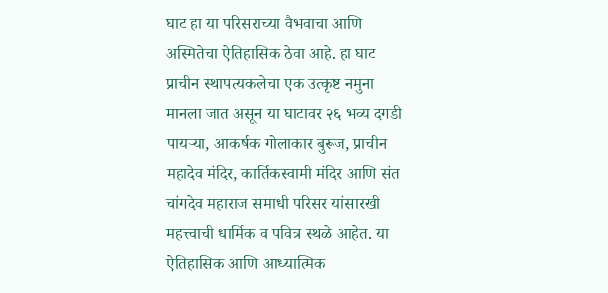घाट हा या परिसराच्या वैभवाचा आणि अस्मितेचा ऐतिहासिक ठेवा आहे. हा घाट प्राचीन स्थापत्यकलेचा एक उत्कृष्ट नमुना मानला जात असून या घाटावर २६ भव्य दगडी पायऱ्या, आकर्षक गोलाकार बुरूज, प्राचीन महादेव मंदिर, कार्तिकस्वामी मंदिर आणि संत चांगदेव महाराज समाधी परिसर यांसारखी महत्त्वाची धार्मिक व पवित्र स्थळे आहेत. या ऐतिहासिक आणि आध्यात्मिक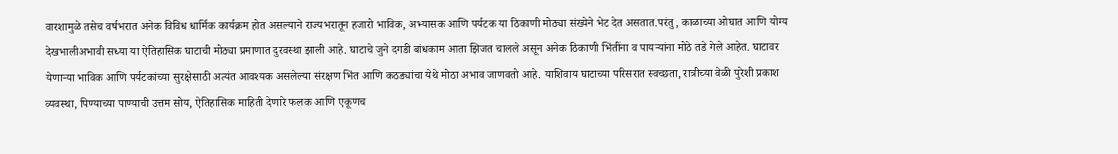वारशामुळे तसेच वर्षभरात अनेक विविध धार्मिक कार्यक्रम होत असल्याने राज्यभरातून हजारो भाविक, अभ्यासक आणि पर्यटक या ठिकाणी मोठ्या संख्येने भेट देत असतात.परंतु, काळाच्या ओघात आणि योग्य देखभालीअभावी सध्या या ऐतिहासिक घाटाची मोठ्या प्रमाणात दुरवस्था झाली आहे. घाटाचे जुने दगडी बांधकाम आता झिजत चालले असून अनेक ठिकाणी भिंतींना व पायऱ्यांना मोठे तडे गेले आहेत. घाटावर येणाऱ्या भाविक आणि पर्यटकांच्या सुरक्षेसाठी अत्यंत आवश्यक असलेल्या संरक्षण भिंत आणि कठड्यांचा येथे मोठा अभाव जाणवतो आहे. याशिवाय घाटाच्या परिसरात स्वच्छता, रात्रीच्या वेळी पुरेशी प्रकाश व्यवस्था, पिण्याच्या पाण्याची उत्तम सोय, ऐतिहासिक माहिती देणारे फलक आणि एकूणच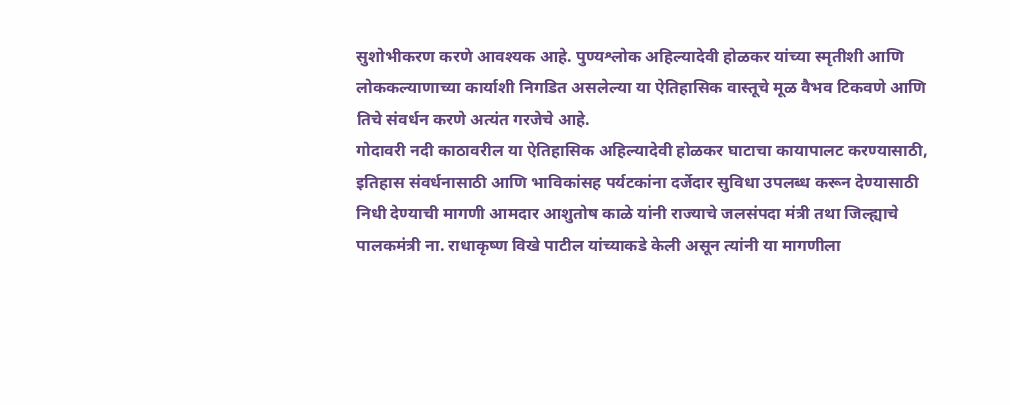सुशोभीकरण करणे आवश्यक आहे. पुण्यश्लोक अहिल्यादेवी होळकर यांच्या स्मृतीशी आणि लोककल्याणाच्या कार्याशी निगडित असलेल्या या ऐतिहासिक वास्तूचे मूळ वैभव टिकवणे आणि तिचे संवर्धन करणे अत्यंत गरजेचे आहे.
गोदावरी नदी काठावरील या ऐतिहासिक अहिल्यादेवी होळकर घाटाचा कायापालट करण्यासाठी, इतिहास संवर्धनासाठी आणि भाविकांसह पर्यटकांना दर्जेदार सुविधा उपलब्ध करून देण्यासाठी निधी देण्याची मागणी आमदार आशुतोष काळे यांनी राज्याचे जलसंपदा मंत्री तथा जिल्ह्याचे पालकमंत्री ना. राधाकृष्ण विखे पाटील यांच्याकडे केली असून त्यांनी या मागणीला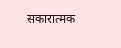सकारात्मक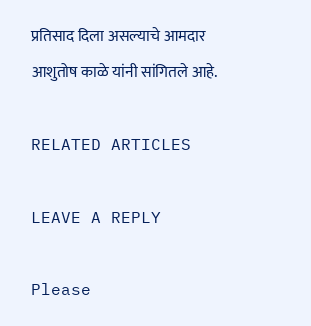प्रतिसाद दिला असल्याचे आमदार आशुतोष काळे यांनी सांगितले आहे.

RELATED ARTICLES

LEAVE A REPLY

Please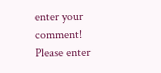enter your comment!
Please enter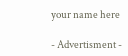your name here

- Advertisment -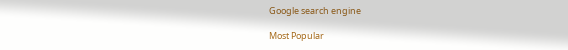Google search engine

Most Popular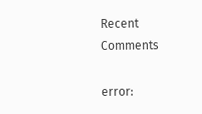Recent Comments

error: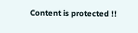Content is protected !!